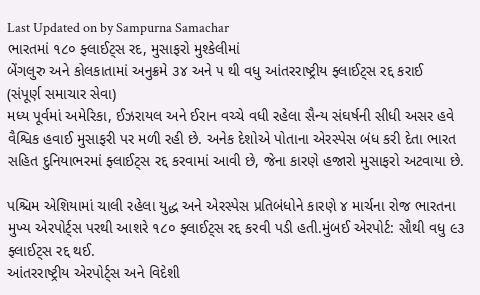Last Updated on by Sampurna Samachar
ભારતમાં ૧૮૦ ફ્લાઈટ્સ રદ, મુસાફરો મુશ્કેલીમાં
બેંગલુરુ અને કોલકાતામાં અનુક્રમે ૩૪ અને ૫ થી વધુ આંતરરાષ્ટ્રીય ફ્લાઈટ્સ રદ્દ કરાઈ
(સંપૂર્ણ સમાચાર સેવા)
મધ્ય પૂર્વમાં અમેરિકા, ઈઝરાયલ અને ઈરાન વચ્ચે વધી રહેલા સૈન્ય સંઘર્ષની સીધી અસર હવે વૈશ્વિક હવાઈ મુસાફરી પર મળી રહી છે. અનેક દેશોએ પોતાના એરસ્પેસ બંધ કરી દેતા ભારત સહિત દુનિયાભરમાં ફ્લાઈટ્સ રદ્દ કરવામાં આવી છે, જેના કારણે હજારો મુસાફરો અટવાયા છે.

પશ્ચિમ એશિયામાં ચાલી રહેલા યુદ્ધ અને એરસ્પેસ પ્રતિબંધોને કારણે ૪ માર્ચના રોજ ભારતના મુખ્ય એરપોર્ટ્સ પરથી આશરે ૧૮૦ ફ્લાઈટ્સ રદ્દ કરવી પડી હતી.મુંબઈ એરપોર્ટ: સૌથી વધુ ૯૩ ફ્લાઈટ્સ રદ્દ થઈ.
આંતરરાષ્ટ્રીય એરપોર્ટ્સ અને વિદેશી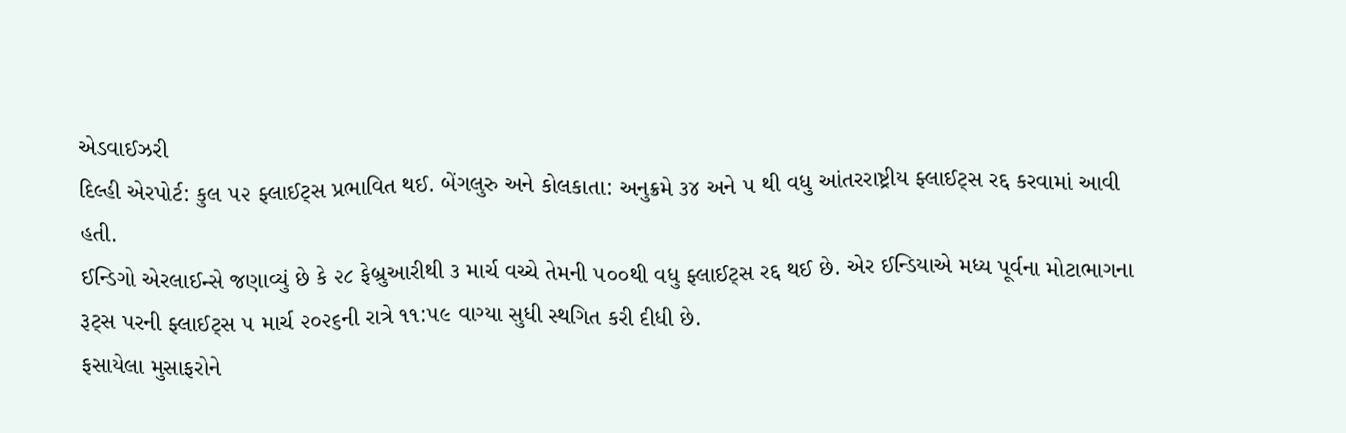એડવાઈઝરી
દિલ્હી એરપોર્ટ: કુલ ૫૨ ફ્લાઈટ્સ પ્રભાવિત થઈ. બેંગલુરુ અને કોલકાતા: અનુક્રમે ૩૪ અને ૫ થી વધુ આંતરરાષ્ટ્રીય ફ્લાઈટ્સ રદ્દ કરવામાં આવી હતી.
ઈન્ડિગો એરલાઈન્સે જણાવ્યું છે કે ૨૮ ફેબ્રુઆરીથી ૩ માર્ચ વચ્ચે તેમની ૫૦૦થી વધુ ફ્લાઈટ્સ રદ્દ થઈ છે. એર ઈન્ડિયાએ મધ્ય પૂર્વના મોટાભાગના રૂટ્સ પરની ફ્લાઈટ્સ ૫ માર્ચ ૨૦૨૬ની રાત્રે ૧૧:૫૯ વાગ્યા સુધી સ્થગિત કરી દીધી છે.
ફસાયેલા મુસાફરોને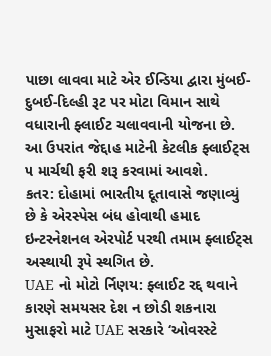પાછા લાવવા માટે એર ઈન્ડિયા દ્વારા મુંબઈ-દુબઈ-દિલ્હી રૂટ પર મોટા વિમાન સાથે વધારાની ફ્લાઈટ ચલાવવાની યોજના છે. આ ઉપરાંત જેદ્દાહ માટેની કેટલીક ફ્લાઈટ્સ ૫ માર્ચથી ફરી શરૂ કરવામાં આવશે.
કતર: દોહામાં ભારતીય દૂતાવાસે જણાવ્યું છે કે એરસ્પેસ બંધ હોવાથી હમાદ ઇન્ટરનેશનલ એરપોર્ટ પરથી તમામ ફ્લાઈટ્સ અસ્થાયી રૂપે સ્થગિત છે.
UAE નો મોટો ર્નિણય: ફ્લાઈટ રદ્દ થવાને કારણે સમયસર દેશ ન છોડી શકનારા મુસાફરો માટે UAE સરકારે ‘ઓવરસ્ટે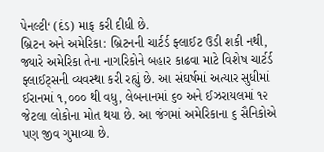પેનલ્ટી‘ (દંડ) માફ કરી દીધી છે.
બ્રિટન અને અમેરિકા: બ્રિટનની ચાર્ટર્ડ ફ્લાઈટ ઉડી શકી નથી, જ્યારે અમેરિકા તેના નાગરિકોને બહાર કાઢવા માટે વિશેષ ચાર્ટર્ડ ફ્લાઈટ્સની વ્યવસ્થા કરી રહ્યું છે. આ સંઘર્ષમાં અત્યાર સુધીમાં ઈરાનમાં ૧,૦૦૦ થી વધુ, લેબનાનમાં ૬૦ અને ઈઝરાયલમાં ૧૨ જેટલા લોકોના મોત થયા છે. આ જંગમાં અમેરિકાના ૬ સૈનિકોએ પણ જીવ ગુમાવ્યા છે.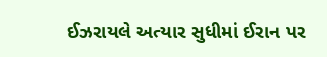ઈઝરાયલે અત્યાર સુધીમાં ઈરાન પર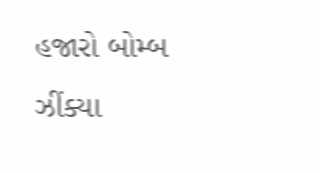હજારો બોમ્બ ઝીંક્યા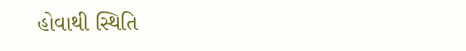હોવાથી સ્થિતિ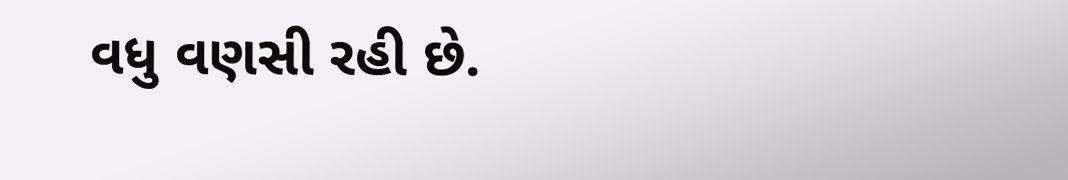વધુ વણસી રહી છે.